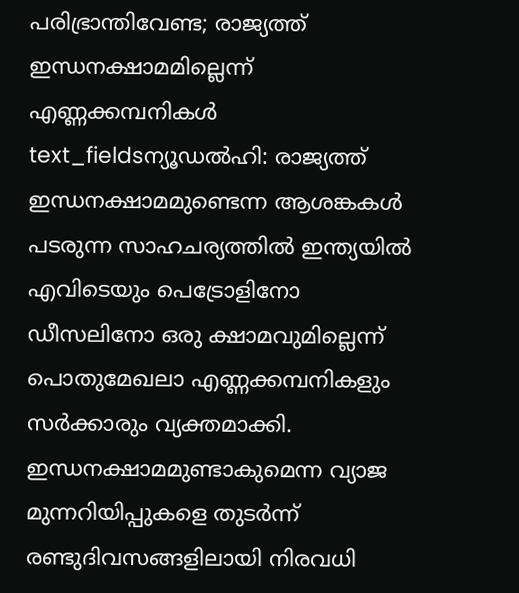പരിഭ്രാന്തിവേണ്ട; രാജ്യത്ത് ഇന്ധനക്ഷാമമില്ലെന്ന് എണ്ണക്കമ്പനികൾ
text_fieldsന്യൂഡൽഹി: രാജ്യത്ത് ഇന്ധനക്ഷാമമുണ്ടെന്ന ആശങ്കകൾ പടരുന്ന സാഹചര്യത്തിൽ ഇന്ത്യയിൽ എവിടെയും പെട്രോളിനോ ഡീസലിനോ ഒരു ക്ഷാമവുമില്ലെന്ന് പൊതുമേഖലാ എണ്ണക്കമ്പനികളും സർക്കാരും വ്യക്തമാക്കി. ഇന്ധനക്ഷാമമുണ്ടാകുമെന്ന വ്യാജ മുന്നറിയിപ്പുകളെ തുടർന്ന് രണ്ടുദിവസങ്ങളിലായി നിരവധി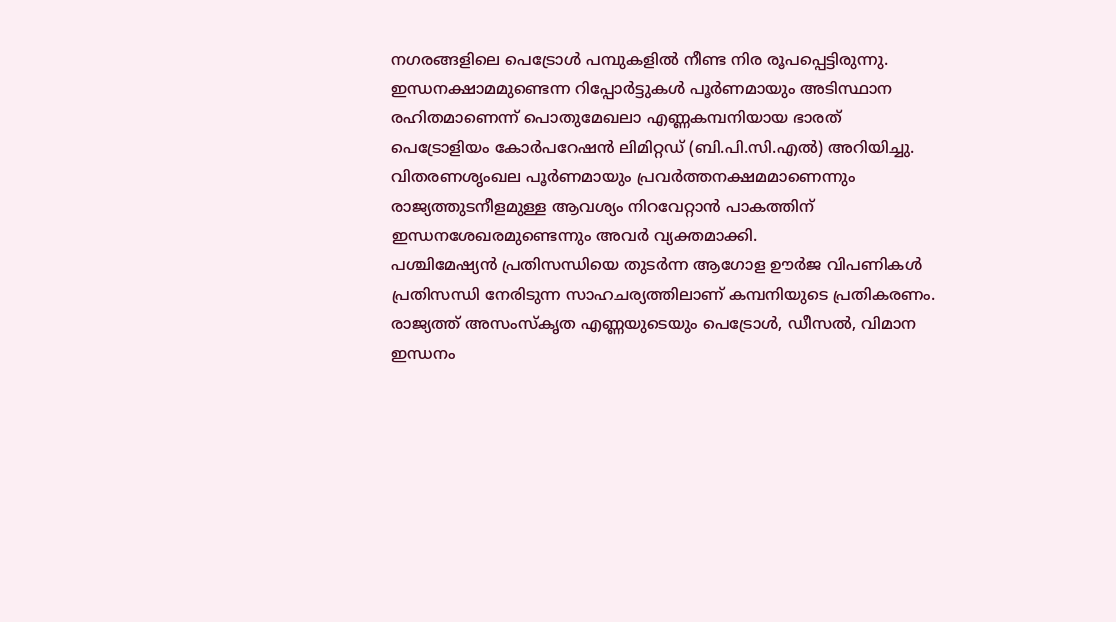നഗരങ്ങളിലെ പെട്രോൾ പമ്പുകളിൽ നീണ്ട നിര രൂപപ്പെട്ടിരുന്നു. ഇന്ധനക്ഷാമമുണ്ടെന്ന റിപ്പോർട്ടുകൾ പൂർണമായും അടിസ്ഥാന രഹിതമാണെന്ന് പൊതുമേഖലാ എണ്ണകമ്പനിയായ ഭാരത് പെട്രോളിയം കോർപറേഷൻ ലിമിറ്റഡ് (ബി.പി.സി.എൽ) അറിയിച്ചു. വിതരണശൃംഖല പൂർണമായും പ്രവർത്തനക്ഷമമാണെന്നും രാജ്യത്തുടനീളമുള്ള ആവശ്യം നിറവേറ്റാൻ പാകത്തിന് ഇന്ധനശേഖരമുണ്ടെന്നും അവർ വ്യക്തമാക്കി.
പശ്ചിമേഷ്യൻ പ്രതിസന്ധിയെ തുടർന്ന ആഗോള ഊർജ വിപണികൾ പ്രതിസന്ധി നേരിടുന്ന സാഹചര്യത്തിലാണ് കമ്പനിയുടെ പ്രതികരണം. രാജ്യത്ത് അസംസ്കൃത എണ്ണയുടെയും പെട്രോൾ, ഡീസൽ, വിമാന ഇന്ധനം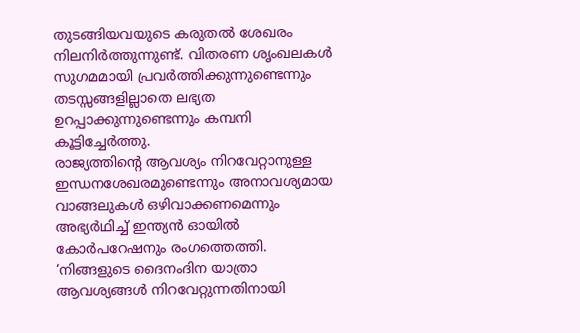തുടങ്ങിയവയുടെ കരുതൽ ശേഖരം നിലനിർത്തുന്നുണ്ട്. വിതരണ ശൃംഖലകൾ സുഗമമായി പ്രവർത്തിക്കുന്നുണ്ടെന്നും തടസ്സങ്ങളില്ലാതെ ലഭ്യത ഉറപ്പാക്കുന്നുണ്ടെന്നും കമ്പനി കൂട്ടിച്ചേർത്തു.
രാജ്യത്തിന്റെ ആവശ്യം നിറവേറ്റാനുള്ള ഇന്ധനശേഖരമുണ്ടെന്നും അനാവശ്യമായ വാങ്ങലുകൾ ഒഴിവാക്കണമെന്നും അഭ്യർഥിച്ച് ഇന്ത്യൻ ഓയിൽ കോർപറേഷനും രംഗത്തെത്തി. ‘നിങ്ങളുടെ ദൈനംദിന യാത്രാ ആവശ്യങ്ങൾ നിറവേറ്റുന്നതിനായി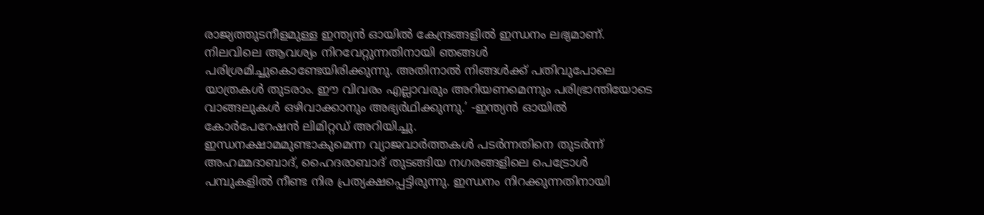രാജ്യത്തുടനീളമുള്ള ഇന്ത്യൻ ഓയിൽ കേന്ദ്രങ്ങളിൽ ഇന്ധനം ലഭ്യമാണ്. നിലവിലെ ആവശ്യം നിറവേറ്റുന്നതിനായി ഞങ്ങൾ പരിശ്രമിച്ചുകൊണ്ടേയിരിക്കുന്നു. അതിനാൽ നിങ്ങൾക്ക് പതിവുപോലെ യാത്രകൾ തുടരാം. ഈ വിവരം എല്ലാവരും അറിയണമെന്നും പരിഭ്രാന്തിയോടെ വാങ്ങലുകൾ ഒഴിവാക്കാനും അഭ്യർഥിക്കുന്നു.’ -ഇന്ത്യൻ ഓയിൽ കോർപേറേഷൻ ലിമിറ്റഡ് അറിയിച്ചു.
ഇന്ധനക്ഷാമമുണ്ടാകുമെന്ന വ്യാജവാർത്തകൾ പടർന്നതിനെ തുടർന്ന് അഹമ്മദാബാദ്, ഹൈദരാബാദ് തുടങ്ങിയ നഗരങ്ങളിലെ പെട്രോൾ പമ്പുകളിൽ നീണ്ട നിര പ്രത്യക്ഷപ്പെട്ടിരുന്നു. ഇന്ധനം നിറക്കുന്നതിനായി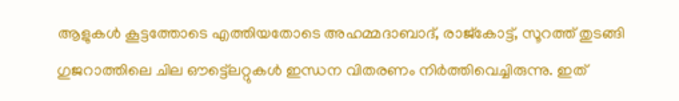ആളുകൾ കൂട്ടത്തോടെ എത്തിയതോടെ അഹമ്മദാബാദ്, രാജ്കോട്ട്, സൂറത്ത് തുടങ്ങി ഗുജറാത്തിലെ ചില ഔട്ട്ലെറ്റുകൾ ഇന്ധന വിതരണം നിർത്തിവെച്ചിരുന്നു. ഇത്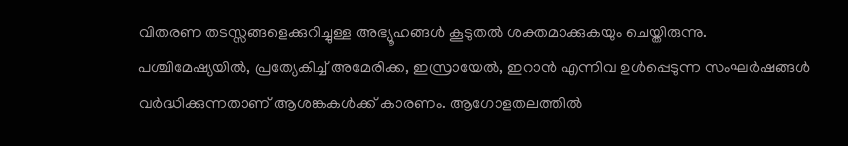വിതരണ തടസ്സങ്ങളെക്കുറിച്ചുള്ള അഭ്യൂഹങ്ങൾ കൂടുതൽ ശക്തമാക്കുകയും ചെയ്തിരുന്നു.
പശ്ചിമേഷ്യയിൽ, പ്രത്യേകിച്ച് അമേരിക്ക, ഇസ്രായേൽ, ഇറാൻ എന്നിവ ഉൾപ്പെടുന്ന സംഘർഷങ്ങൾ വർദ്ധിക്കുന്നതാണ് ആശങ്കകൾക്ക് കാരണം. ആഗോളതലത്തിൽ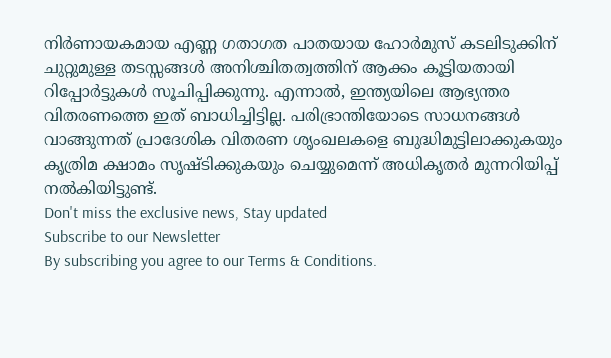നിർണായകമായ എണ്ണ ഗതാഗത പാതയായ ഹോർമുസ് കടലിടുക്കിന് ചുറ്റുമുള്ള തടസ്സങ്ങൾ അനിശ്ചിതത്വത്തിന് ആക്കം കൂട്ടിയതായി റിപ്പോർട്ടുകൾ സൂചിപ്പിക്കുന്നു. എന്നാൽ, ഇന്ത്യയിലെ ആഭ്യന്തര വിതരണത്തെ ഇത് ബാധിച്ചിട്ടില്ല. പരിഭ്രാന്തിയോടെ സാധനങ്ങൾ വാങ്ങുന്നത് പ്രാദേശിക വിതരണ ശൃംഖലകളെ ബുദ്ധിമുട്ടിലാക്കുകയും കൃത്രിമ ക്ഷാമം സൃഷ്ടിക്കുകയും ചെയ്യുമെന്ന് അധികൃതർ മുന്നറിയിപ്പ് നൽകിയിട്ടുണ്ട്.
Don't miss the exclusive news, Stay updated
Subscribe to our Newsletter
By subscribing you agree to our Terms & Conditions.